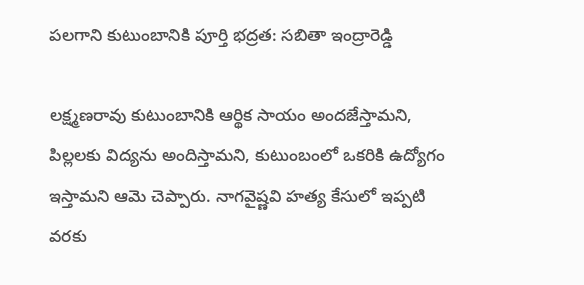పలగాని కుటుంబానికి పూర్తి భద్రత: సబితా ఇంద్రారెడ్డి

లక్ష్మణరావు కుటుంబానికి ఆర్థిక సాయం అందజేస్తామని, పిల్లలకు విద్యను అందిస్తామని, కుటుంబంలో ఒకరికి ఉద్యోగం ఇస్తామని ఆమె చెప్పారు. నాగవైష్ణవి హత్య కేసులో ఇప్పటి వరకు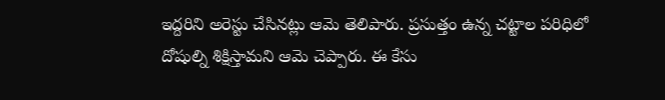ఇద్దరిని అరెస్టు చేసినట్లు ఆమె తెలిపారు. ప్రసుత్తం ఉన్న చట్టాల పరిధిలో దోషుల్ని శిక్షిస్తామని ఆమె చెప్పారు. ఈ కేసు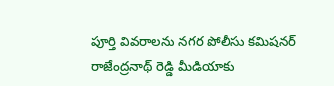పూర్తి వివరాలను నగర పోలీసు కమిషనర్ రాజేంద్రనాథ్ రెడ్డి మీడియాకు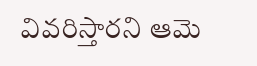వివరిస్తారని ఆమె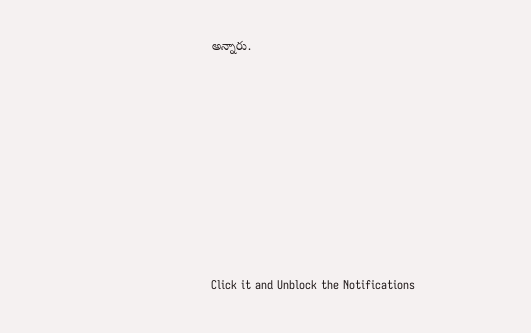అన్నారు.












Click it and Unblock the Notifications